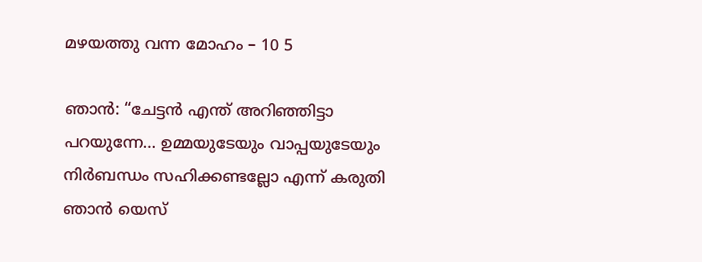മഴയത്തു വന്ന മോഹം – 10 5

ഞാൻ: “ചേട്ടൻ എന്ത് അറിഞ്ഞിട്ടാ പറയുന്നേ… ഉമ്മയുടേയും വാപ്പയുടേയും നിർബന്ധം സഹിക്കണ്ടല്ലോ എന്ന് കരുതി ഞാൻ യെസ്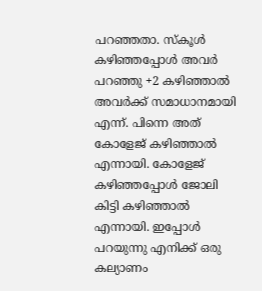പറഞ്ഞതാ. സ്കൂൾ കഴിഞ്ഞപ്പോൾ അവർ പറഞ്ഞു +2 കഴിഞ്ഞാൽ അവർക്ക് സമാധാനമായി എന്ന്. പിന്നെ അത് കോളേജ് കഴിഞ്ഞാൽ എന്നായി. കോളേജ് കഴിഞ്ഞപ്പോൾ ജോലി കിട്ടി കഴിഞ്ഞാൽ എന്നായി. ഇപ്പോൾ പറയുന്നു എനിക്ക് ഒരു കല്യാണം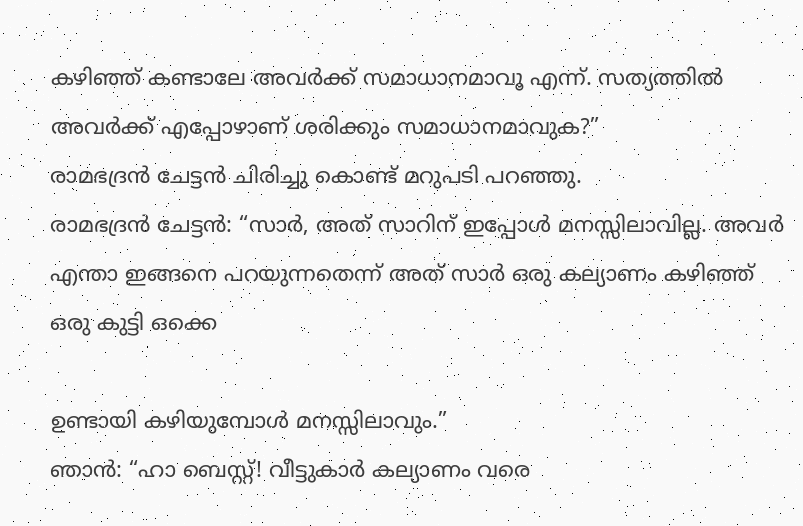കഴിഞ്ഞ് കണ്ടാലേ അവർക്ക് സമാധാനമാവൂ എന്ന്. സത്യത്തിൽ അവർക്ക് എപ്പോഴാണ് ശരിക്കും സമാധാനമാവുക?”
രാമഭദ്രൻ ചേട്ടൻ ചിരിച്ചു കൊണ്ട് മറുപടി പറഞ്ഞു.
രാമഭദ്രൻ ചേട്ടൻ: “സാർ, അത് സാറിന് ഇപ്പോൾ മനസ്സിലാവില്ല. അവർ എന്താ ഇങ്ങനെ പറയുന്നതെന്ന് അത് സാർ ഒരു കല്യാണം കഴിഞ്ഞ് ഒരു കുട്ടി ഒക്കെ

ഉണ്ടായി കഴിയുമ്പോൾ മനസ്സിലാവും.”
ഞാൻ: “ഹാ ബെസ്റ്റ്! വീട്ടുകാർ കല്യാണം വരെ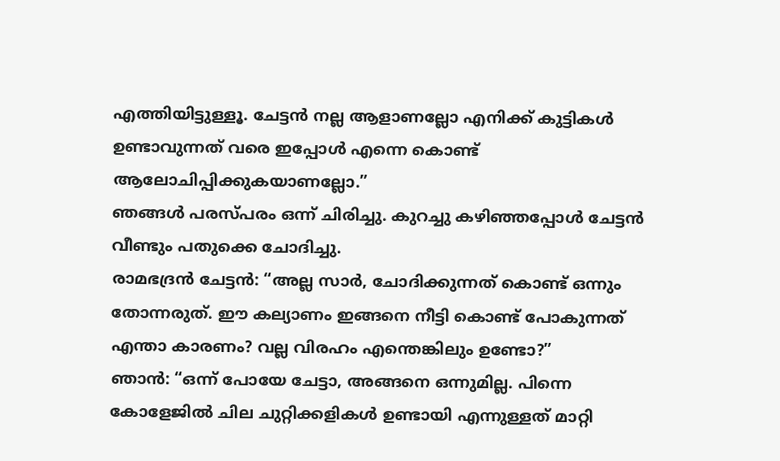എത്തിയിട്ടുള്ളൂ. ചേട്ടൻ നല്ല ആളാണല്ലോ എനിക്ക് കുട്ടികൾ ഉണ്ടാവുന്നത് വരെ ഇപ്പോൾ എന്നെ കൊണ്ട് ആലോചിപ്പിക്കുകയാണല്ലോ.”
ഞങ്ങൾ പരസ്പരം ഒന്ന് ചിരിച്ചു. കുറച്ചു കഴിഞ്ഞപ്പോൾ ചേട്ടൻ വീണ്ടും പതുക്കെ ചോദിച്ചു.
രാമഭദ്രൻ ചേട്ടൻ: “അല്ല സാർ, ചോദിക്കുന്നത് കൊണ്ട് ഒന്നും തോന്നരുത്. ഈ കല്യാണം ഇങ്ങനെ നീട്ടി കൊണ്ട് പോകുന്നത് എന്താ കാരണം? വല്ല വിരഹം എന്തെങ്കിലും ഉണ്ടോ?”
ഞാൻ: “ഒന്ന് പോയേ ചേട്ടാ, അങ്ങനെ ഒന്നുമില്ല. പിന്നെ കോളേജിൽ ചില ചുറ്റിക്കളികൾ ഉണ്ടായി എന്നുള്ളത് മാറ്റി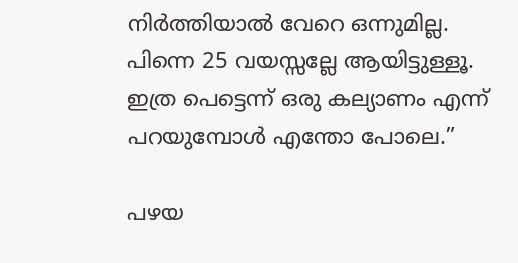നിർത്തിയാൽ വേറെ ഒന്നുമില്ല. പിന്നെ 25 വയസ്സല്ലേ ആയിട്ടുള്ളൂ. ഇത്ര പെട്ടെന്ന് ഒരു കല്യാണം എന്ന് പറയുമ്പോൾ എന്തോ പോലെ.”

പഴയ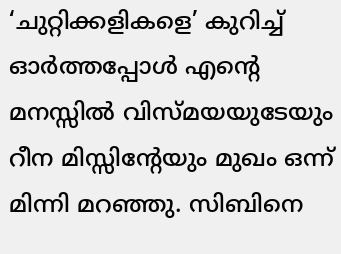‘ചുറ്റിക്കളികളെ’ കുറിച്ച് ഓർത്തപ്പോൾ എന്റെ മനസ്സിൽ വിസ്മയയുടേയും റീന മിസ്സിന്റേയും മുഖം ഒന്ന് മിന്നി മറഞ്ഞു. സിബിനെ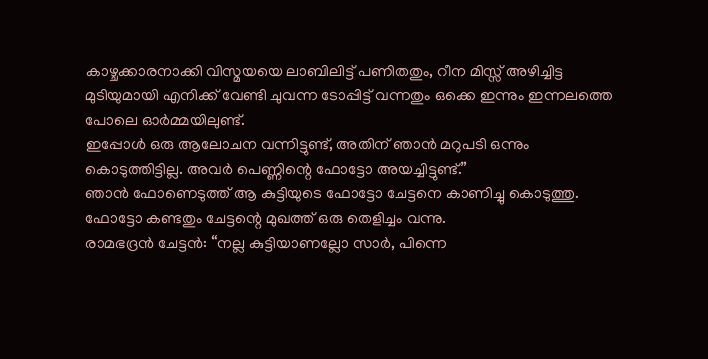കാഴ്ചക്കാരനാക്കി വിസ്മയയെ ലാബിലിട്ട് പണിതതും, റീന മിസ്സ് അഴിച്ചിട്ട മുടിയുമായി എനിക്ക് വേണ്ടി ചുവന്ന ടോപ്പിട്ട് വന്നതും ഒക്കെ ഇന്നും ഇന്നലത്തെ പോലെ ഓർമ്മയിലുണ്ട്.
ഇപ്പോൾ ഒരു ആലോചന വന്നിട്ടുണ്ട്, അതിന് ഞാൻ മറുപടി ഒന്നും കൊടുത്തിട്ടില്ല. അവർ പെണ്ണിന്റെ ഫോട്ടോ അയച്ചിട്ടുണ്ട്.”
ഞാൻ ഫോണെടുത്ത് ആ കുട്ടിയുടെ ഫോട്ടോ ചേട്ടനെ കാണിച്ചു കൊടുത്തു. ഫോട്ടോ കണ്ടതും ചേട്ടന്റെ മുഖത്ത് ഒരു തെളിച്ചം വന്നു.
രാമഭദ്രൻ ചേട്ടൻ: “നല്ല കുട്ടിയാണല്ലോ സാർ, പിന്നെ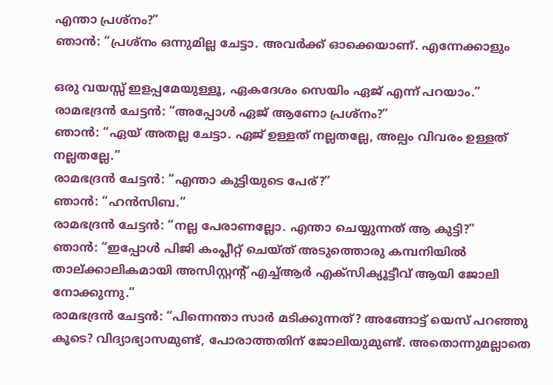എന്താ പ്രശ്നം?”
ഞാൻ: “പ്രശ്നം ഒന്നുമില്ല ചേട്ടാ. അവർക്ക് ഓക്കെയാണ്. എന്നേക്കാളും

ഒരു വയസ്സ് ഇളപ്പമേയുള്ളൂ, ഏകദേശം സെയിം ഏജ് എന്ന് പറയാം.”
രാമഭദ്രൻ ചേട്ടൻ: “അപ്പോൾ ഏജ് ആണോ പ്രശ്നം?”
ഞാൻ: “ഏയ് അതല്ല ചേട്ടാ. ഏജ് ഉള്ളത് നല്ലതല്ലേ, അല്പം വിവരം ഉള്ളത് നല്ലതല്ലേ.”
രാമഭദ്രൻ ചേട്ടൻ: “എന്താ കുട്ടിയുടെ പേര്?”
ഞാൻ: “ഹൻസിബ.”
രാമഭദ്രൻ ചേട്ടൻ: “നല്ല പേരാണല്ലോ. എന്താ ചെയ്യുന്നത് ആ കുട്ടി?”
ഞാൻ: “ഇപ്പോൾ പിജി കംപ്ലീറ്റ് ചെയ്ത് അടുത്തൊരു കമ്പനിയിൽ താല്ക്കാലികമായി അസിസ്റ്റന്റ് എച്ച്ആർ എക്സിക്യൂട്ടീവ് ആയി ജോലി നോക്കുന്നു.”
രാമഭദ്രൻ ചേട്ടൻ: “പിന്നെന്താ സാർ മടിക്കുന്നത്? അങ്ങോട്ട് യെസ് പറഞ്ഞു കൂടെ? വിദ്യാഭ്യാസമുണ്ട്, പോരാത്തതിന് ജോലിയുമുണ്ട്. അതൊന്നുമല്ലാതെ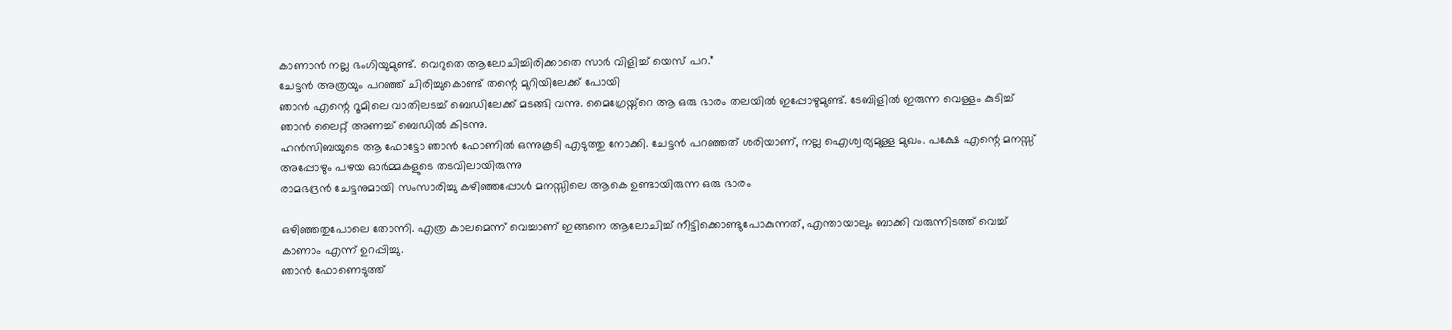കാണാൻ നല്ല ഭംഗിയുമുണ്ട്. വെറുതെ ആലോചിച്ചിരിക്കാതെ സാർ വിളിച്ച് യെസ് പറ.”
ചേട്ടൻ അത്രയും പറഞ്ഞ് ചിരിച്ചുകൊണ്ട് തന്റെ മുറിയിലേക്ക് പോയി
ഞാൻ എന്റെ റൂമിലെ വാതിലടച്ച് ബെഡിലേക്ക് മടങ്ങി വന്നു. മൈഗ്രേയ്ന്റെ ആ ഒരു ഭാരം തലയിൽ ഇപ്പോഴുമുണ്ട്. ടേബിളിൽ ഇരുന്ന വെള്ളം കുടിച്ച് ഞാൻ ലൈറ്റ് അണച്ച് ബെഡിൽ കിടന്നു.
ഹൻസിബയുടെ ആ ഫോട്ടോ ഞാൻ ഫോണിൽ ഒന്നുകൂടി എടുത്തു നോക്കി. ചേട്ടൻ പറഞ്ഞത് ശരിയാണ്, നല്ല ഐശ്വര്യമുള്ള മുഖം. പക്ഷേ എന്റെ മനസ്സ് അപ്പോഴും പഴയ ഓർമ്മകളുടെ തടവിലായിരുന്നു
രാമഭദ്രൻ ചേട്ടനുമായി സംസാരിച്ചു കഴിഞ്ഞപ്പോൾ മനസ്സിലെ ആകെ ഉണ്ടായിരുന്ന ഒരു ഭാരം

ഒഴിഞ്ഞതുപോലെ തോന്നി. എത്ര കാലമെന്ന് വെച്ചാണ് ഇങ്ങനെ ആലോചിച്ച് നീട്ടിക്കൊണ്ടുപോകുന്നത്, എന്തായാലും ബാക്കി വരുന്നിടത്ത് വെച്ച് കാണാം എന്ന് ഉറപ്പിച്ചു.
ഞാൻ ഫോണെടുത്ത്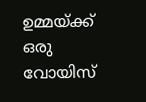ഉമ്മയ്ക്ക് ഒരു വോയിസ്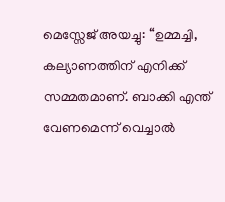മെസ്സേജ് അയച്ചു: “ഉമ്മച്ചി, കല്യാണത്തിന് എനിക്ക് സമ്മതമാണ്. ബാക്കി എന്ത് വേണമെന്ന് വെച്ചാൽ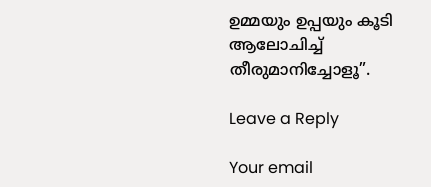ഉമ്മയും ഉപ്പയും കൂടി ആലോചിച്ച് തീരുമാനിച്ചോളൂ”.

Leave a Reply

Your email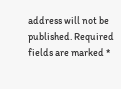address will not be published. Required fields are marked *